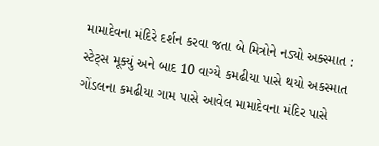મામાદેવના મંદિરે દર્શન કરવા જતા બે મિત્રોને નડ્યો અક્સ્માત : સ્ટેટ્સ મૂક્યું અને બાદ 10 વાગ્યે કમઢીયા પાસે થયો અકસ્માત
ગોંડલના કમઢીયા ગામ પાસે આવેલ મામાદેવના મંદિર પાસે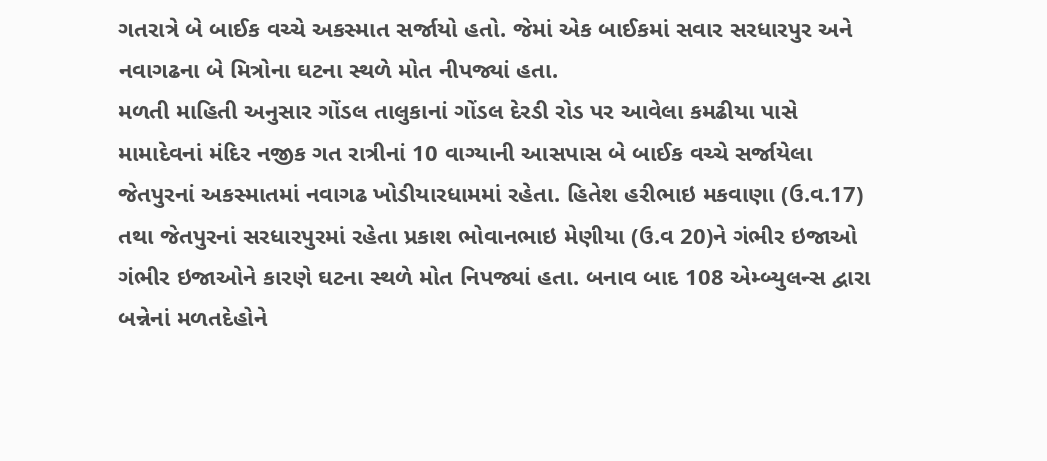ગતરાત્રે બે બાઈક વચ્ચે અકસ્માત સર્જાયો હતો. જેમાં એક બાઈકમાં સવાર સરધારપુર અને નવાગઢના બે મિત્રોના ઘટના સ્થળે મોત નીપજ્યાં હતા.
મળતી માહિતી અનુસાર ગોંડલ તાલુકાનાં ગોંડલ દેરડી રોડ પર આવેલા કમઢીયા પાસે મામાદેવનાં મંદિર નજીક ગત રાત્રીનાં 10 વાગ્યાની આસપાસ બે બાઈક વચ્ચે સર્જાયેલા જેતપુરનાં અકસ્માતમાં નવાગઢ ખોડીયારધામમાં રહેતા. હિતેશ હરીભાઇ મકવાણા (ઉ.વ.17) તથા જેતપુરનાં સરધારપુરમાં રહેતા પ્રકાશ ભોવાનભાઇ મેણીયા (ઉ.વ 20)ને ગંભીર ઇજાઓ ગંભીર ઇજાઓને કારણે ઘટના સ્થળે મોત નિપજ્યાં હતા. બનાવ બાદ 108 એમ્બ્યુલન્સ દ્વારા બન્નેનાં મળતદેહોને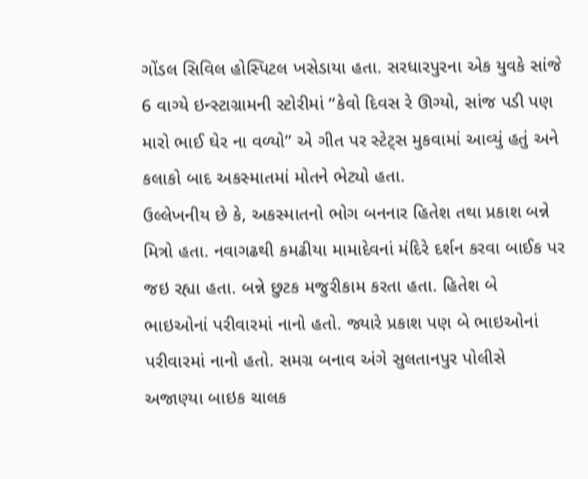ગોંડલ સિવિલ હોસ્પિટલ ખસેડાયા હતા. સરધારપુરના એક યુવકે સાંજે 6 વાગ્યે ઇન્સ્ટાગ્રામની સ્ટોરીમાં “કેવો દિવસ રે ઊગ્યો, સાંજ પડી પણ મારો ભાઈ ઘેર ના વળ્યો” એ ગીત પર સ્ટેટ્સ મુકવામાં આવ્યું હતું અને કલાકો બાદ અકસ્માતમાં મોતને ભેટ્યો હતા.
ઉલ્લેખનીય છે કે, અકસ્માતનો ભોગ બનનાર હિતેશ તથા પ્રકાશ બન્ને મિત્રો હતા. નવાગઢથી કમઢીયા મામાદેવનાં મંદિરે દર્શન કરવા બાઈક પર જઇ રહ્યા હતા. બન્ને છુટક મજુરીકામ કરતા હતા. હિતેશ બે ભાઇઓનાં પરીવારમાં નાનો હતો. જ્યારે પ્રકાશ પણ બે ભાઇઓનાં પરીવારમાં નાનો હતો. સમગ્ર બનાવ અંગે સુલતાનપુર પોલીસે અજાણ્યા બાઇક ચાલક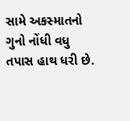સામે અકસ્માતનો ગુનો નોંધી વધુ તપાસ હાથ ધરી છે.